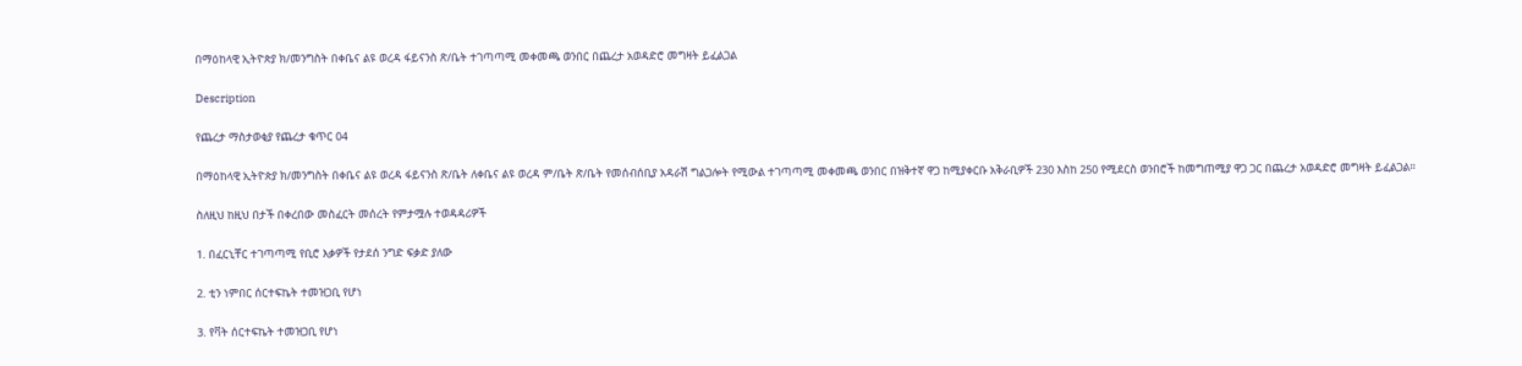በማዕከላዊ ኢትዮጵያ ክ/መንግስት በቀቤና ልዩ ወረዳ ፋይናንስ ጽ/ቤት ተገጣጣሚ መቀመጫ ወንበር በጨረታ አወዳድሮ መግዛት ይፈልጋል

Description

የጨረታ ማስታወቂያ የጨረታ ቁጥር 04

በማዕከላዊ ኢትዮጵያ ክ/መንግስት በቀቤና ልዩ ወረዳ ፋይናንስ ጽ/ቤት ለቀቤና ልዩ ወረዳ ም/ቤት ጽ/ቤት የመሰብሰቢያ አዳራሽ ግልጋሎት የሚውል ተገጣጣሚ መቀመጫ ወንበር በዝቅተኛ ዋጋ ከሚያቀርቡ አቅራቢዎች 230 እስከ 250 የሚደርስ ወንበሮች ከመግጠሚያ ዋጋ ጋር በጨረታ አወዳድሮ መግዛት ይፈልጋል።

ስለዚህ ከዚህ በታች በቀረበው መስፈርት መሰረት የምታሟሉ ተወዳዳሪዎች

1. በፈርኒቸር ተገጣጣሚ የቢሮ እቃዎች የታደሰ ንግድ ፍቃድ ያለው

2. ቲን ነምበር ሰርተፍኬት ተመዝጋቢ የሆነ

3. የቫት ሰርተፍኬት ተመዝጋቢ የሆነ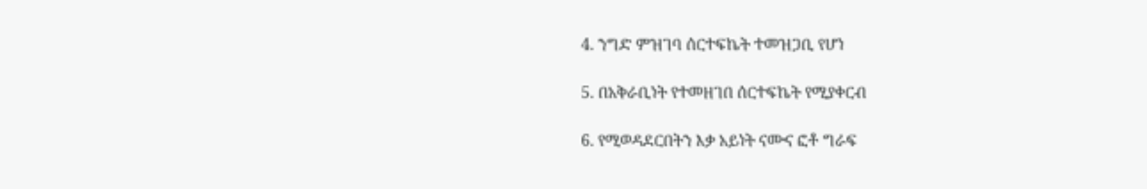4. ንግድ ምዝገባ ሰርተፍኬት ተመዝጋቢ የሆነ

5. በአቅራቢነት የተመዘገበ ሰርተፍኬት የሚያቀርብ

6. የሚወዳደርበትን እቃ አይነት ናሙና ፎቶ ግራፍ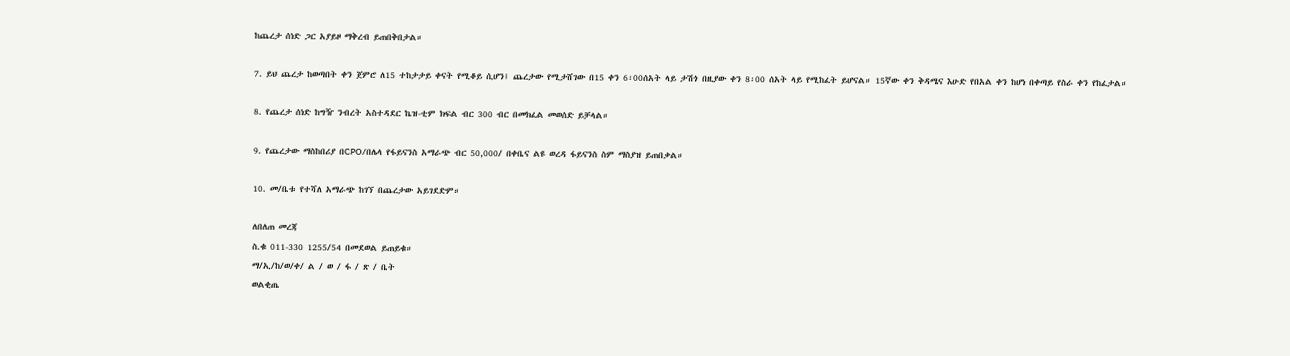ከጨረታ ሰነድ ጋር አያይዞ ማቅረብ ይጠበቅበታል።

7. ይህ ጨረታ ከወጣበት ቀን ጀምሮ ለ15 ተከታታይ ቀናት የሚቆይ ሲሆን፤ ጨረታው የሚታሸገው በ15 ቀን 6፡00ሰአት ላይ ታሽጎ በዚያው ቀን 8፡00 ሰአት ላይ የሚከፈት ይሆናል። 15ኛው ቀን ቅዳሜና እሁድ የበአል ቀን ከሆነ በቀጣይ የስራ ቀን የከፈታል።

8. የጨረታ ሰነድ ከግዥ ንብረት አስተዳደር ኬዝ-ቲም ክፍል ብር 300 ብር በመክፈል መወሰድ ይቻላል።

9. የጨረታው ማስከበሪያ በCPO/በሌላ የፋይናንስ አማራጭ ብር 50,000/ በቀቤና ልዩ ወረዳ ፋይናንስ ስም ማስያዝ ይጠበቃል።

10. መ/ቤቱ የተሻለ አማራጭ ከገኘ በጨረታው አይገደድም።

ለበለጠ መረጃ
ስ.ቁ 011-330 1255/54 በመደወል ይጠይቁ።
ማ/ኢ/ከ/ወ/ቀ/ ል / ወ / ፋ / ጽ / ቤት
ወልቂጤ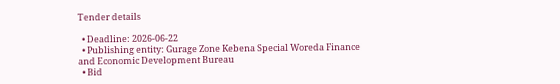Tender details

  • Deadline: 2026-06-22
  • Publishing entity: Gurage Zone Kebena Special Woreda Finance and Economic Development Bureau
  • Bid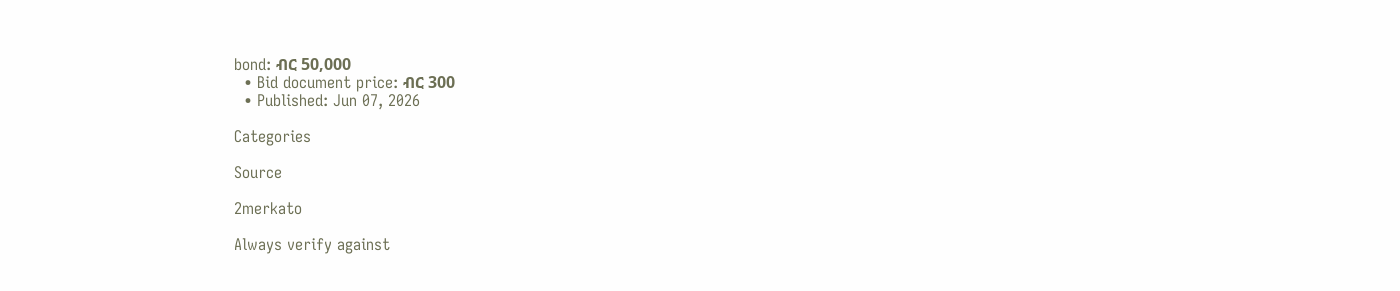bond: ብር 50,000
  • Bid document price: ብር 300
  • Published: Jun 07, 2026

Categories

Source

2merkato

Always verify against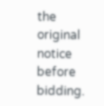the original notice before bidding.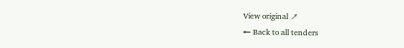View original ↗
← Back to all tenders